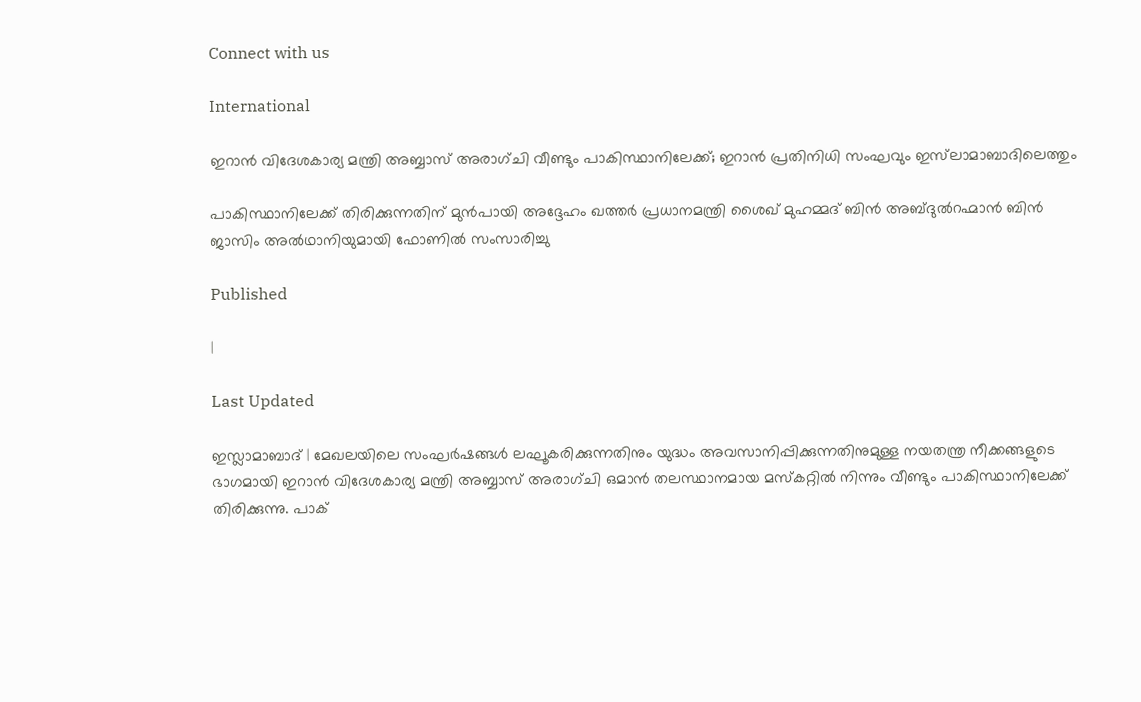Connect with us

International

ഇറാൻ വിദേശകാര്യ മന്ത്രി അബ്ബാസ് അരാഗ്ചി വീണ്ടും പാകിസ്ഥാനിലേക്ക്; ഇറാൻ പ്രതിനിധി സംഘവും ഇസ്‍ലാമാബാദിലെത്തും

പാകിസ്ഥാനിലേക്ക് തിരിക്കുന്നതിന് മുൻപായി അദ്ദേഹം ഖത്തർ പ്രധാനമന്ത്രി ശൈഖ് മുഹമ്മദ് ബിൻ അബ്ദുൽറഹ്മാൻ ബിൻ ജാസിം അൽഥാനിയുമായി ഫോണിൽ സംസാരിച്ചു

Published

|

Last Updated

ഇസ്ലാമാബാദ് | മേഖലയിലെ സംഘർഷങ്ങൾ ലഘൂകരിക്കുന്നതിനും യുദ്ധം അവസാനിപ്പിക്കുന്നതിനുമുള്ള നയതന്ത്ര നീക്കങ്ങളുടെ ഭാഗമായി ഇറാൻ വിദേശകാര്യ മന്ത്രി അബ്ബാസ് അരാഗ്ചി ഒമാൻ തലസ്ഥാനമായ മസ്കറ്റിൽ നിന്നും വീണ്ടും പാകിസ്ഥാനിലേക്ക് തിരിക്കുന്നു. പാക്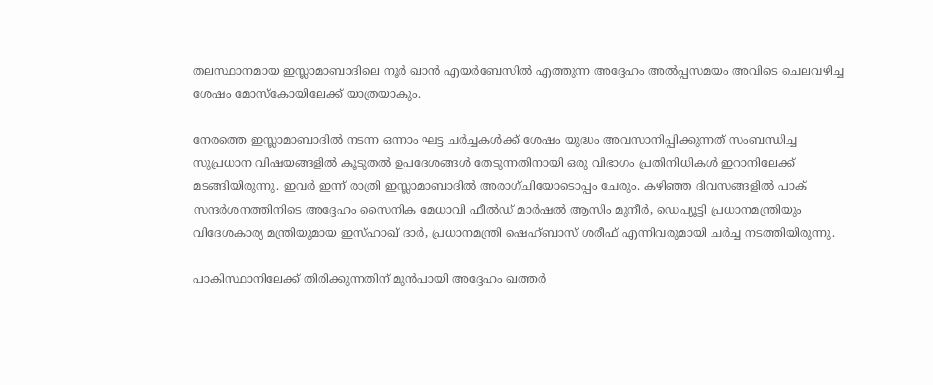തലസ്ഥാനമായ ഇസ്ലാമാബാദിലെ നൂർ ഖാൻ എയർബേസിൽ എത്തുന്ന അദ്ദേഹം അൽപ്പസമയം അവിടെ ചെലവഴിച്ച ശേഷം മോസ്കോയിലേക്ക് യാത്രയാകും.

നേരത്തെ ഇസ്ലാമാബാദിൽ നടന്ന ഒന്നാം ഘട്ട ചർച്ചകൾക്ക് ശേഷം യുദ്ധം അവസാനിപ്പിക്കുന്നത് സംബന്ധിച്ച സുപ്രധാന വിഷയങ്ങളിൽ കൂടുതൽ ഉപദേശങ്ങൾ തേടുന്നതിനായി ഒരു വിഭാഗം പ്രതിനിധികൾ ഇറാനിലേക്ക് മടങ്ങിയിരുന്നു. ഇവർ ഇന്ന് രാത്രി ഇസ്ലാമാബാദിൽ അരാഗ്ചിയോടൊപ്പം ചേരും. കഴിഞ്ഞ ദിവസങ്ങളിൽ പാക് സന്ദർശനത്തിനിടെ അദ്ദേഹം സൈനിക മേധാവി ഫീൽഡ് മാർഷൽ ആസിം മുനീർ, ഡെപ്യൂട്ടി പ്രധാനമന്ത്രിയും വിദേശകാര്യ മന്ത്രിയുമായ ഇസ്ഹാഖ് ദാർ, പ്രധാനമന്ത്രി ഷെഹ്ബാസ് ശരീഫ് എന്നിവരുമായി ചർച്ച നടത്തിയിരുന്നു.

പാകിസ്ഥാനിലേക്ക് തിരിക്കുന്നതിന് മുൻപായി അദ്ദേഹം ഖത്തർ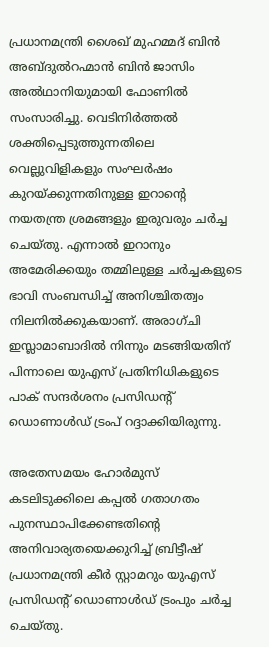പ്രധാനമന്ത്രി ശൈഖ് മുഹമ്മദ് ബിൻ അബ്ദുൽറഹ്മാൻ ബിൻ ജാസിം അൽഥാനിയുമായി ഫോണിൽ സംസാരിച്ചു. വെടിനിർത്തൽ ശക്തിപ്പെടുത്തുന്നതിലെ വെല്ലുവിളികളും സംഘർഷം കുറയ്ക്കുന്നതിനുള്ള ഇറാന്റെ നയതന്ത്ര ശ്രമങ്ങളും ഇരുവരും ചർച്ച ചെയ്തു. എന്നാൽ ഇറാനും അമേരിക്കയും തമ്മിലുള്ള ചർച്ചകളുടെ ഭാവി സംബന്ധിച്ച് അനിശ്ചിതത്വം നിലനിൽക്കുകയാണ്. അരാഗ്ചി ഇസ്ലാമാബാദിൽ നിന്നും മടങ്ങിയതിന് പിന്നാലെ യുഎസ് പ്രതിനിധികളുടെ പാക് സന്ദർശനം പ്രസിഡന്റ് ഡൊണാൾഡ് ട്രംപ് റദ്ദാക്കിയിരുന്നു.

അതേസമയം ഹോർമുസ് കടലിടുക്കിലെ കപ്പൽ ഗതാഗതം പുനസ്ഥാപിക്കേണ്ടതിന്റെ അനിവാര്യതയെക്കുറിച്ച് ബ്രിട്ടീഷ് പ്രധാനമന്ത്രി കീർ സ്റ്റാമറും യുഎസ് പ്രസിഡന്റ് ഡൊണാൾഡ് ട്രംപും ചർച്ച ചെയ്തു.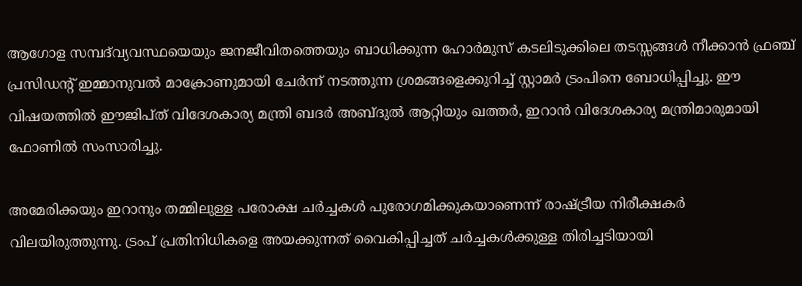ആഗോള സമ്പദ്‌വ്യവസ്ഥയെയും ജനജീവിതത്തെയും ബാധിക്കുന്ന ഹോർമുസ് കടലിടുക്കിലെ തടസ്സങ്ങൾ നീക്കാൻ ഫ്രഞ്ച് പ്രസിഡന്റ് ഇമ്മാനുവൽ മാക്രോണുമായി ചേർന്ന് നടത്തുന്ന ശ്രമങ്ങളെക്കുറിച്ച് സ്റ്റാമർ ട്രംപിനെ ബോധിപ്പിച്ചു. ഈ വിഷയത്തിൽ ഈജിപ്ത് വിദേശകാര്യ മന്ത്രി ബദർ അബ്ദുൽ ആറ്റിയും ഖത്തർ, ഇറാൻ വിദേശകാര്യ മന്ത്രിമാരുമായി ഫോണിൽ സംസാരിച്ചു.

അമേരിക്കയും ഇറാനും തമ്മിലുള്ള പരോക്ഷ ചർച്ചകൾ പുരോഗമിക്കുകയാണെന്ന് രാഷ്ട്രീയ നിരീക്ഷകർ വിലയിരുത്തുന്നു. ട്രംപ് പ്രതിനിധികളെ അയക്കുന്നത് വൈകിപ്പിച്ചത് ചർച്ചകൾക്കുള്ള തിരിച്ചടിയായി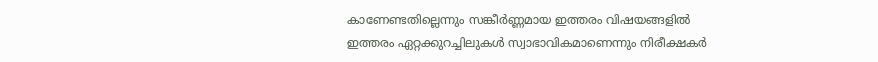കാണേണ്ടതില്ലെന്നും സങ്കീർണ്ണമായ ഇത്തരം വിഷയങ്ങളിൽ ഇത്തരം ഏറ്റക്കുറച്ചിലുകൾ സ്വാഭാവികമാണെന്നും നിരീക്ഷകർ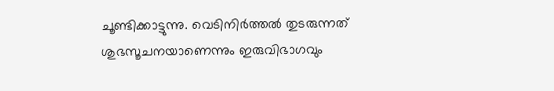ചൂണ്ടിക്കാട്ടുന്നു. വെടിനിർത്തൽ തുടരുന്നത് ശുഭസൂചനയാണെന്നും ഇരുവിഭാഗവും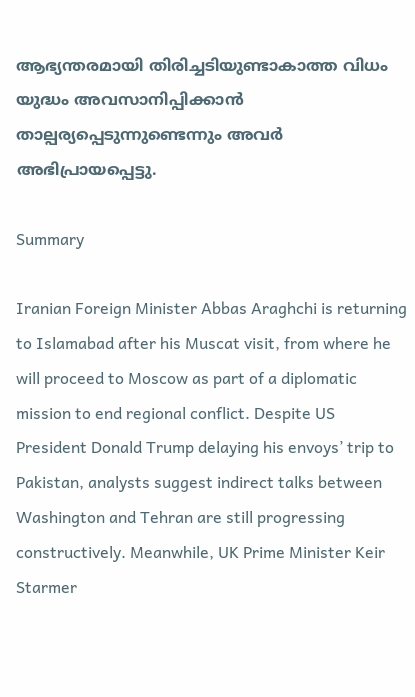ആഭ്യന്തരമായി തിരിച്ചടിയുണ്ടാകാത്ത വിധം യുദ്ധം അവസാനിപ്പിക്കാൻ താല്പര്യപ്പെടുന്നുണ്ടെന്നും അവർ അഭിപ്രായപ്പെട്ടു.

Summary

Iranian Foreign Minister Abbas Araghchi is returning to Islamabad after his Muscat visit, from where he will proceed to Moscow as part of a diplomatic mission to end regional conflict. Despite US President Donald Trump delaying his envoys’ trip to Pakistan, analysts suggest indirect talks between Washington and Tehran are still progressing constructively. Meanwhile, UK Prime Minister Keir Starmer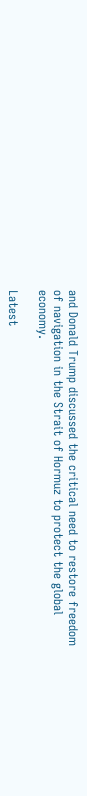and Donald Trump discussed the critical need to restore freedom of navigation in the Strait of Hormuz to protect the global economy.

Latest